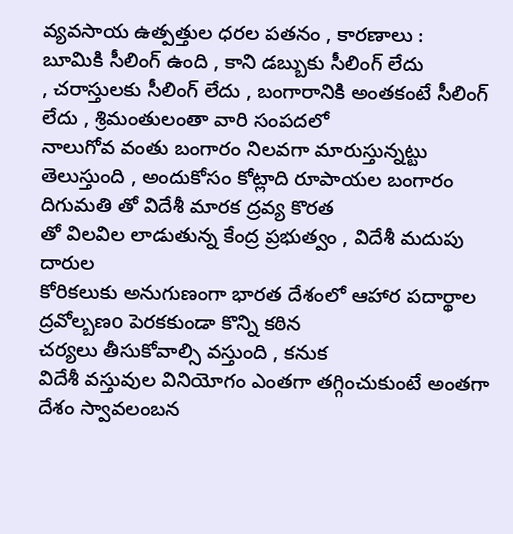వ్యవసాయ ఉత్పత్తుల ధరల పతనం , కారణాలు :
బూమికి సీలింగ్ ఉంది , కాని డబ్బుకు సీలింగ్ లేదు
, చరాస్తులకు సీలింగ్ లేదు , బంగారానికి అంతకంటే సీలింగ్ లేదు , శ్రిమంతులంతా వారి సంపదలో
నాలుగోవ వంతు బంగారం నిలవగా మారుస్తున్నట్టు తెలుస్తుంది , అందుకోసం కోట్లాది రూపాయల బంగారం
దిగుమతి తో విదేశీ మారక ద్రవ్య కొరత
తో విలవిల లాడుతున్న కేంద్ర ప్రభుత్వం , విదేశీ మదుపు దారుల
కోరికలుకు అనుగుణంగా భారత దేశంలో ఆహార పదార్థాల
ద్రవోల్బణo పెరకకుండా కొన్ని కఠిన
చర్యలు తీసుకోవాల్సి వస్తుంది , కనుక
విదేశీ వస్తువుల వినియోగం ఎంతగా తగ్గించుకుంటే అంతగా దేశం స్వావలంబన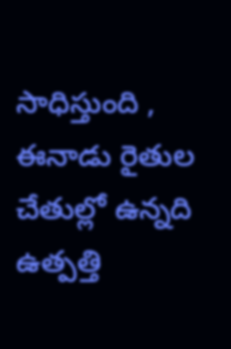సాధిస్తుంది , ఈనాడు రైతుల చేతుల్లో ఉన్నది
ఉత్పత్తి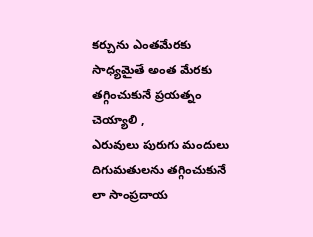కర్చును ఎంతమేరకు సాధ్యమైతే అంత మేరకు తగ్గించుకునే ప్రయత్నం చెయ్యాలి ,
ఎరువులు పురుగు మందులు దిగుమతులను తగ్గించుకునే లా సాంప్రదాయ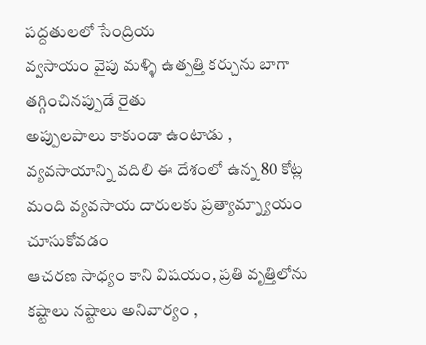పద్దతులలో సేంద్రియ
వ్వసాయం వైపు మళ్ళి ఉత్పత్తి కర్చును బాగా తగ్గించినప్పుడే రైతు
అప్పులపాలు కాకుండా ఉంటాడు , వ్యవసాయాన్ని వదిలి ఈ దేశంలో ఉన్న 80 కోట్ల
మంది వ్యవసాయ దారులకు ప్రత్యామ్న్యాయం చూసుకోవడం
ఆచరణ సాధ్యం కాని విషయం, ప్రతి వృత్తిలోను
కష్టాలు నష్టాలు అనివార్యం ,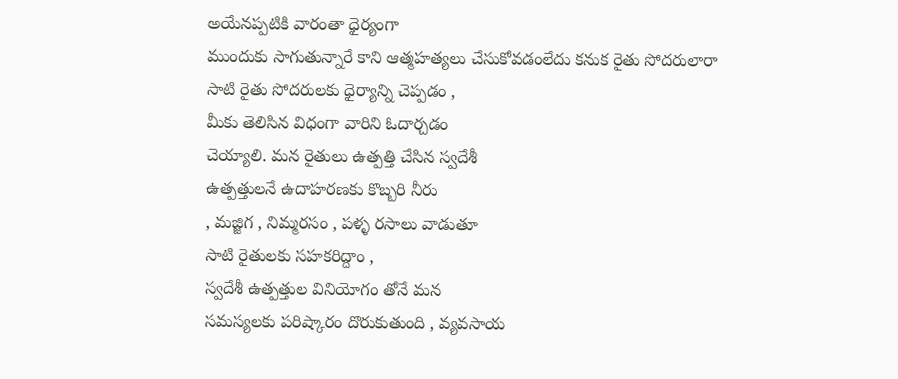అయేనప్పటికి వారంతా ధైర్యంగా
ముందుకు సాగుతున్నారే కాని ఆత్మహత్యలు చేసుకోవడంలేదు కనుక రైతు సోదరులారా
సాటి రైతు సోదరులకు ధైర్యాన్ని చెప్పడం ,
మీకు తెలిసిన విధంగా వారిని ఓదార్చడం
చెయ్యాలి. మన రైతులు ఉత్పత్తి చేసిన స్వదేశీ
ఉత్పత్తులనే ఉదాహరణకు కొబ్బరి నీరు
, మజ్జిగ , నిమ్మరసం , పళ్ళ రసాలు వాడుతూ
సాటి రైతులకు సహకరిద్దాం ,
స్వదేశీ ఉత్పత్తుల వినియోగం తోనే మన
సమస్యలకు పరిష్కారం దొరుకుతుంది , వ్యవసాయ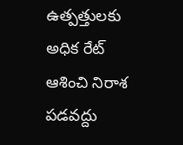ఉత్పత్తులకు అధిక రేట్ ఆశించి నిరాశ పడవద్దు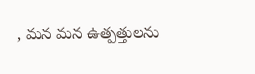, మన మన ఉత్పత్తులను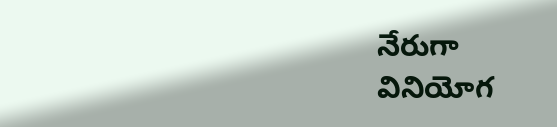నేరుగా
వినియోగ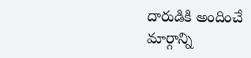దారుడికి అందించే
మార్గాన్ని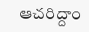ఆచరిద్దాం